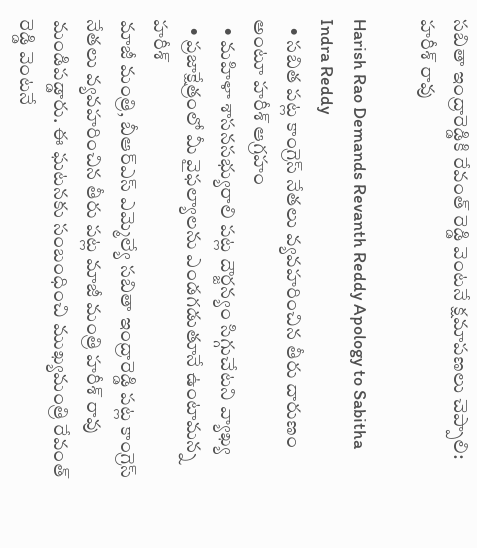సబితా ఇంద్రారెడ్డికి రేవంత్ రెడ్డి వెంటనే క్షమాపణలు చెప్పాలి: హరీశ్ రావు

Harish Rao Demands Revanth Reddy Apology to Sabitha Indra Reddy
  • సబిత పట్ల కాంగ్రెస్ నేతలు వ్యవహరించిన తీరు దారుణం అంటూ హరీశ్ ఆగ్రహం
  • మహిళా శాసనసభ్యురాలి పట్ల దౌర్జన్యం సిగ్గుచేటని వ్యాఖ్య
  • ప్రజాక్షేత్రంలో మీ వైఫల్యాలను ఎండగడుతూనే ఉంటామన్న హరీశ్
మాజీ మంత్రి, బీఆర్ఎస్ ఎమ్మెల్యే సబితా ఇంద్రారెడ్డి పట్ల కాంగ్రెస్ నేతలు వ్యవహరించిన తీరు పట్ల మాజీ మంత్రి హరీశ్ రావు మండిపడ్డారు. ఈ ఘటనకు సంబంధించి ముఖ్యమంత్రి రేవంత్ రెడ్డి వెంటనే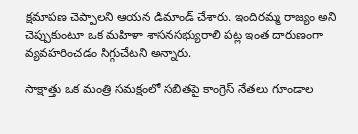క్షమాపణ చెప్పాలని ఆయన డిమాండ్ చేశారు. ఇందిరమ్మ రాజ్యం అని చెప్పుకుంటూ ఒక మహిళా శాసనసభ్యురాలి పట్ల ఇంత దారుణంగా వ్యవహరించడం సిగ్గుచేటని అన్నారు.

సాక్షాత్తు ఒక మంత్రి సమక్షంలో సబితపై కాంగ్రెస్ నేతలు గూండాల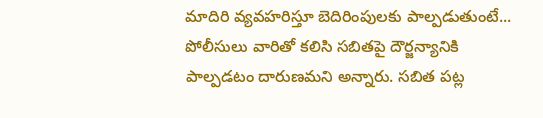మాదిరి వ్యవహరిస్తూ బెదిరింపులకు పాల్పడుతుంటే... పోలీసులు వారితో కలిసి సబితపై దౌర్జన్యానికి పాల్పడటం దారుణమని అన్నారు. సబిత పట్ల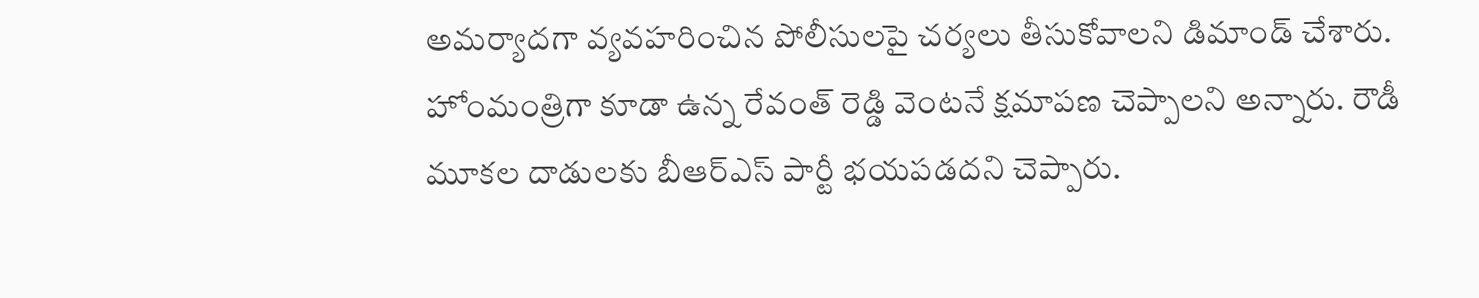అమర్యాదగా వ్యవహరించిన పోలీసులపై చర్యలు తీసుకోవాలని డిమాండ్ చేశారు. హోంమంత్రిగా కూడా ఉన్న రేవంత్ రెడ్డి వెంటనే క్షమాపణ చెప్పాలని అన్నారు. రౌడీ మూకల దాడులకు బీఆర్ఎస్ పార్టీ భయపడదని చెప్పారు.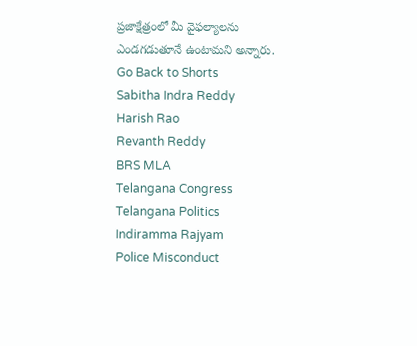ప్రజాక్షేత్రంలో మీ వైఫల్యాలను ఎండగడుతూనే ఉంటామని అన్నారు.
Go Back to Shorts
Sabitha Indra Reddy
Harish Rao
Revanth Reddy
BRS MLA
Telangana Congress
Telangana Politics
Indiramma Rajyam
Police Misconduct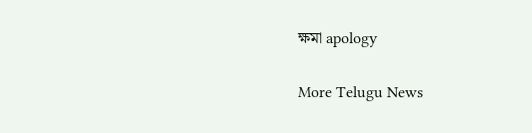ক্ষমা apology

More Telugu News